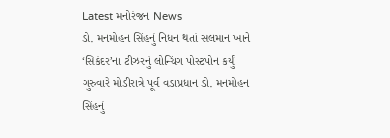Latest મનોરંજન News
ડો. મનમોહન સિંહનું નિધન થતાં સલમાન ખાને ‘સિકંદર’ના ટીઝરનું લોન્ચિંગ પોસ્ટપોન કર્યું
ગુરુવારે મોડીરાત્રે પૂર્વ વડાપ્રધાન ડો. મનમોહન સિંહનું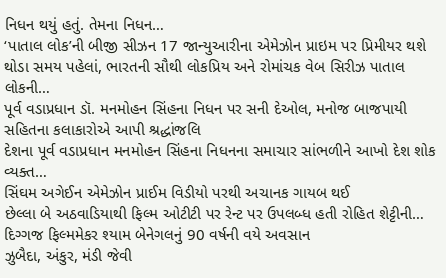નિધન થયું હતું. તેમના નિધન…
‘પાતાલ લોક’ની બીજી સીઝન 17 જાન્યુઆરીના એમેઝોન પ્રાઇમ પર પ્રિમીયર થશે
થોડા સમય પહેલાં, ભારતની સૌથી લોકપ્રિય અને રોમાંચક વેબ સિરીઝ પાતાલ લોકની…
પૂર્વ વડાપ્રધાન ડૉ. મનમોહન સિંહના નિધન પર સની દેઓલ, મનોજ બાજપાયી સહિતના કલાકારોએ આપી શ્રદ્ધાંજલિ
દેશના પૂર્વ વડાપ્રધાન મનમોહન સિંહના નિધનના સમાચાર સાંભળીને આખો દેશ શોક વ્યક્ત…
સિંઘમ અગેઈન એમેઝોન પ્રાઈમ વિડીયો પરથી અચાનક ગાયબ થઈ
છેલ્લા બે અઠવાડિયાથી ફિલ્મ ઓટીટી પર રેન્ટ પર ઉપલબ્ધ હતી રોહિત શેટ્ટીની…
દિગ્ગજ ફિલ્મમેકર શ્યામ બેનેગલનું 90 વર્ષની વયે અવસાન
ઝુબૈદા, અંકુર, મંડી જેવી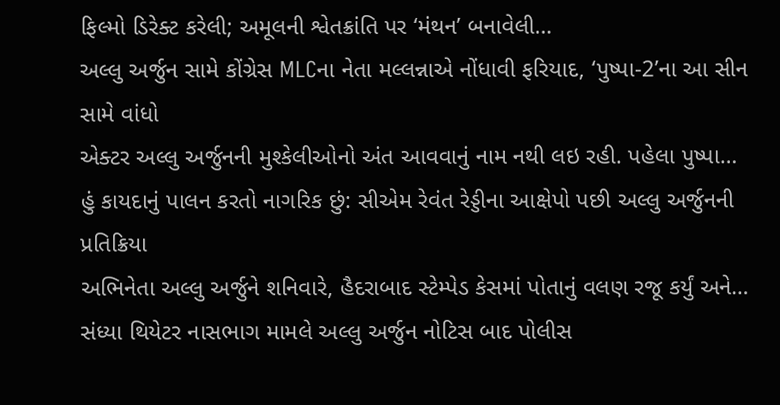ફિલ્મો ડિરેક્ટ કરેલી; અમૂલની શ્વેતક્રાંતિ પર ‘મંથન’ બનાવેલી…
અલ્લુ અર્જુન સામે કોંગ્રેસ MLCના નેતા મલ્લન્નાએ નોંધાવી ફરિયાદ, ‘પુષ્પા-2’ના આ સીન સામે વાંધો
એક્ટર અલ્લુ અર્જુનની મુશ્કેલીઓનો અંત આવવાનું નામ નથી લઇ રહી. પહેલા પુષ્પા…
હું કાયદાનું પાલન કરતો નાગરિક છું: સીએમ રેવંત રેડ્ડીના આક્ષેપો પછી અલ્લુ અર્જુનની પ્રતિક્રિયા
અભિનેતા અલ્લુ અર્જુને શનિવારે, હૈદરાબાદ સ્ટેમ્પેડ કેસમાં પોતાનું વલણ રજૂ કર્યું અને…
સંધ્યા થિયેટર નાસભાગ મામલે અલ્લુ અર્જુન નોટિસ બાદ પોલીસ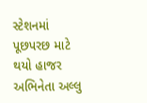સ્ટેશનમાં પૂછપરછ માટે થયો હાજર
અભિનેતા અલ્લુ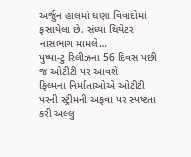અર્જુન હાલમાં ઘણા વિવાદોમાં ફસાયેલા છે. સંધ્યા થિયેટર નાસભાગ મામલે…
પુષ્પા-ટુ રિલીઝના 56 દિવસ પછી જ ઓટીટી પર આવશે
ફિલ્મના નિર્માતાઓએ ઓટીટી પરની સ્ટ્રીમની અફવા પર સ્પષ્ટતા કરી અલ્લુ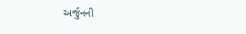અર્જુનની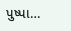પુષ્પા…